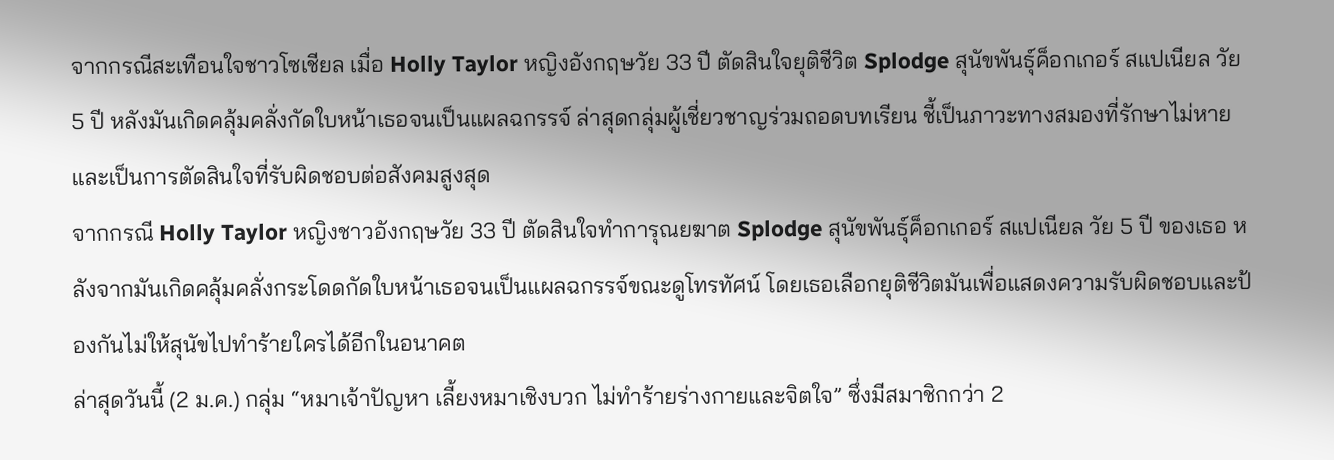จากกรณีสะเทือนใจชาวโซเชียล เมื่อ Holly Taylor หญิงอังกฤษวัย 33 ปี ตัดสินใจยุติชีวิต Splodge สุนัขพันธุ์ค็อกเกอร์ สแปเนียล วัย 5 ปี หลังมันเกิดคลุ้มคลั่งกัดใบหน้าเธอจนเป็นแผลฉกรรจ์ ล่าสุดกลุ่มผู้เชี่ยวชาญร่วมถอดบทเรียน ชี้เป็นภาวะทางสมองที่รักษาไม่หาย และเป็นการตัดสินใจที่รับผิดชอบต่อสังคมสูงสุด
จากกรณี Holly Taylor หญิงชาวอังกฤษวัย 33 ปี ตัดสินใจทำการุณยฆาต Splodge สุนัขพันธุ์ค็อกเกอร์ สแปเนียล วัย 5 ปี ของเธอ หลังจากมันเกิดคลุ้มคลั่งกระโดดกัดใบหน้าเธอจนเป็นแผลฉกรรจ์ขณะดูโทรทัศน์ โดยเธอเลือกยุติชีวิตมันเพื่อแสดงความรับผิดชอบและป้องกันไม่ให้สุนัขไปทำร้ายใครได้อีกในอนาคต
ล่าสุดวันนี้ (2 ม.ค.) กลุ่ม “หมาเจ้าปัญหา เลี้ยงหมาเชิงบวก ไม่ทำร้ายร่างกายและจิตใจ” ซึ่งมีสมาชิกกว่า 2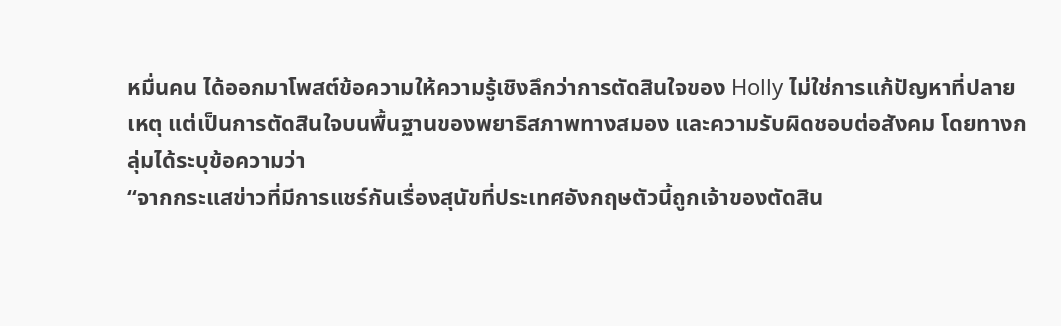หมื่นคน ได้ออกมาโพสต์ข้อความให้ความรู้เชิงลึกว่าการตัดสินใจของ Holly ไม่ใช่การแก้ปัญหาที่ปลายเหตุ แต่เป็นการตัดสินใจบนพื้นฐานของพยาธิสภาพทางสมอง และความรับผิดชอบต่อสังคม โดยทางกลุ่มได้ระบุข้อความว่า
“จากกระแสข่าวที่มีการแชร์กันเรื่องสุนัขที่ประเทศอังกฤษตัวนี้ถูกเจ้าของตัดสิน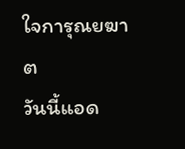ใจการุณยฆาต
วันนี้แอด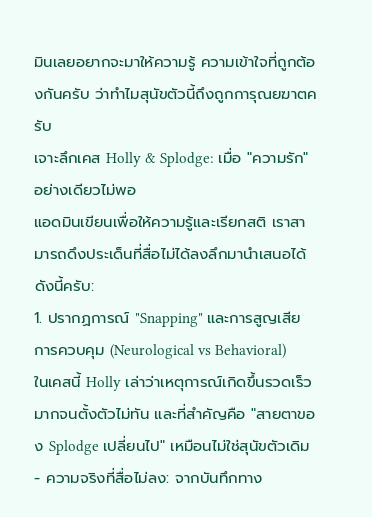มินเลยอยากจะมาให้ความรู้ ความเข้าใจที่ถูกต้องกันครับ ว่าทำไมสุนัขตัวนี้ถึงถูกการุณยฆาตครับ
เจาะลึกเคส Holly & Splodge: เมื่อ "ความรัก" อย่างเดียวไม่พอ
แอดมินเขียนเพื่อให้ความรู้และเรียกสติ เราสามารถดึงประเด็นที่สื่อไม่ได้ลงลึกมานำเสนอได้ดังนี้ครับ:
1. ปรากฏการณ์ "Snapping" และการสูญเสียการควบคุม (Neurological vs Behavioral)
ในเคสนี้ Holly เล่าว่าเหตุการณ์เกิดขึ้นรวดเร็วมากจนตั้งตัวไม่ทัน และที่สำคัญคือ "สายตาของ Splodge เปลี่ยนไป" เหมือนไม่ใช่สุนัขตัวเดิม
- ความจริงที่สื่อไม่ลง: จากบันทึกทาง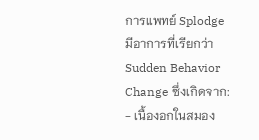การแพทย์ Splodge มีอาการที่เรียกว่า Sudden Behavior Change ซึ่งเกิดจาก:
- เนื้องอกในสมอง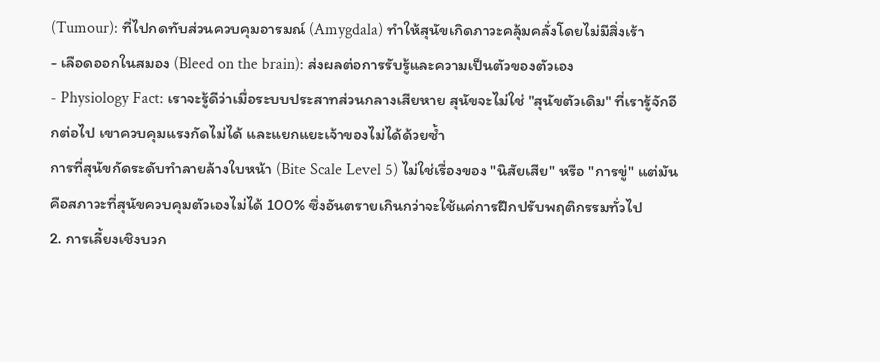(Tumour): ที่ไปกดทับส่วนควบคุมอารมณ์ (Amygdala) ทำให้สุนัขเกิดภาวะคลุ้มคลั่งโดยไม่มีสิ่งเร้า
- เลือดออกในสมอง (Bleed on the brain): ส่งผลต่อการรับรู้และความเป็นตัวของตัวเอง
- Physiology Fact: เราจะรู้ดีว่าเมื่อระบบประสาทส่วนกลางเสียหาย สุนัขจะไม่ใช่ "สุนัขตัวเดิม" ที่เรารู้จักอีกต่อไป เขาควบคุมแรงกัดไม่ได้ และแยกแยะเจ้าของไม่ได้ด้วยซ้ำ
การที่สุนัขกัดระดับทำลายล้างใบหน้า (Bite Scale Level 5) ไม่ใช่เรื่องของ "นิสัยเสีย" หรือ "การขู่" แต่มันคือสภาวะที่สุนัขควบคุมตัวเองไม่ได้ 100% ซึ่งอันตรายเกินกว่าจะใช้แค่การฝึกปรับพฤติกรรมทั่วไป
2. การเลี้ยงเชิงบวก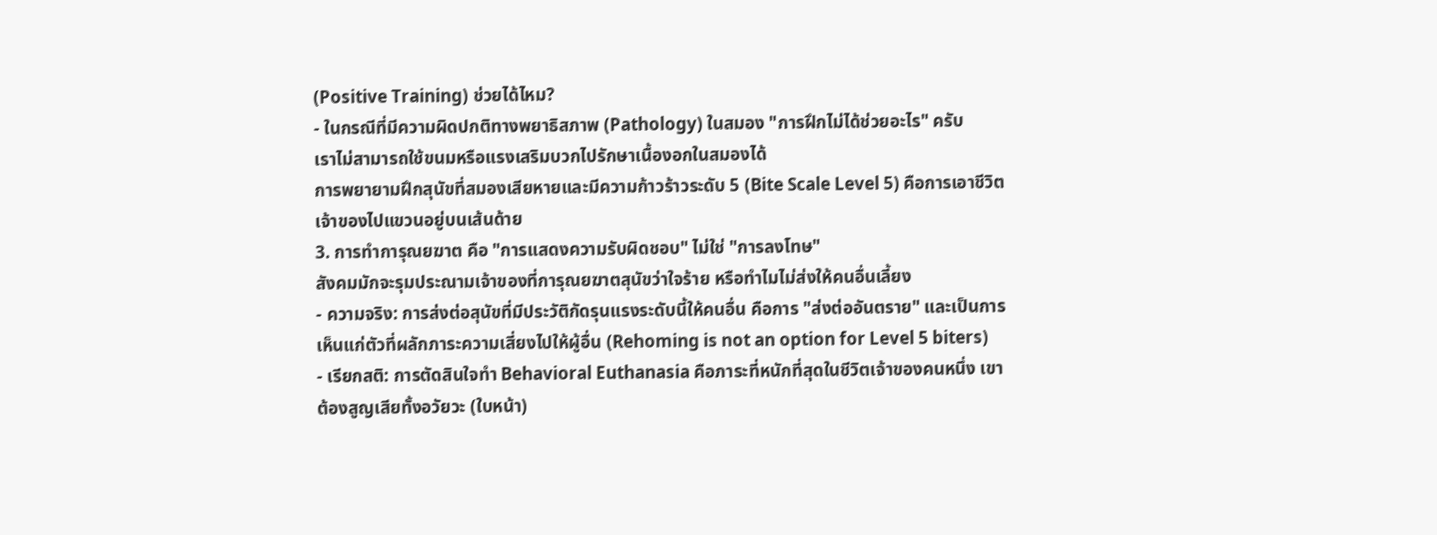(Positive Training) ช่วยได้ไหม?
- ในกรณีที่มีความผิดปกติทางพยาธิสภาพ (Pathology) ในสมอง "การฝึกไม่ได้ช่วยอะไร" ครับ
เราไม่สามารถใช้ขนมหรือแรงเสริมบวกไปรักษาเนื้องอกในสมองได้
การพยายามฝึกสุนัขที่สมองเสียหายและมีความก้าวร้าวระดับ 5 (Bite Scale Level 5) คือการเอาชีวิตเจ้าของไปแขวนอยู่บนเส้นด้าย
3. การทำการุณยฆาต คือ "การแสดงความรับผิดชอบ" ไม่ใช่ "การลงโทษ"
สังคมมักจะรุมประณามเจ้าของที่การุณยฆาตสุนัขว่าใจร้าย หรือทำไมไม่ส่งให้คนอื่นเลี้ยง
- ความจริง: การส่งต่อสุนัขที่มีประวัติกัดรุนแรงระดับนี้ให้คนอื่น คือการ "ส่งต่ออันตราย" และเป็นการเห็นแก่ตัวที่ผลักภาระความเสี่ยงไปให้ผู้อื่น (Rehoming is not an option for Level 5 biters)
- เรียกสติ: การตัดสินใจทำ Behavioral Euthanasia คือภาระที่หนักที่สุดในชีวิตเจ้าของคนหนึ่ง เขาต้องสูญเสียทั้งอวัยวะ (ใบหน้า)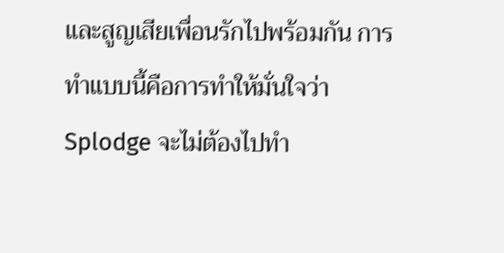และสูญเสียเพื่อนรักไปพร้อมกัน การทำแบบนี้คือการทำให้มั่นใจว่า Splodge จะไม่ต้องไปทำ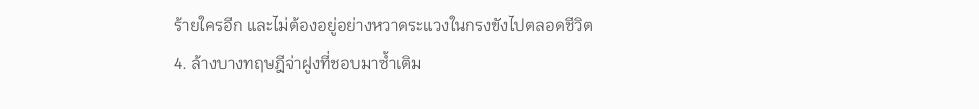ร้ายใครอีก และไม่ต้องอยู่อย่างหวาดระแวงในกรงขังไปตลอดชีวิต
4. ล้างบางทฤษฎีจ่าฝูงที่ชอบมาซ้ำเติม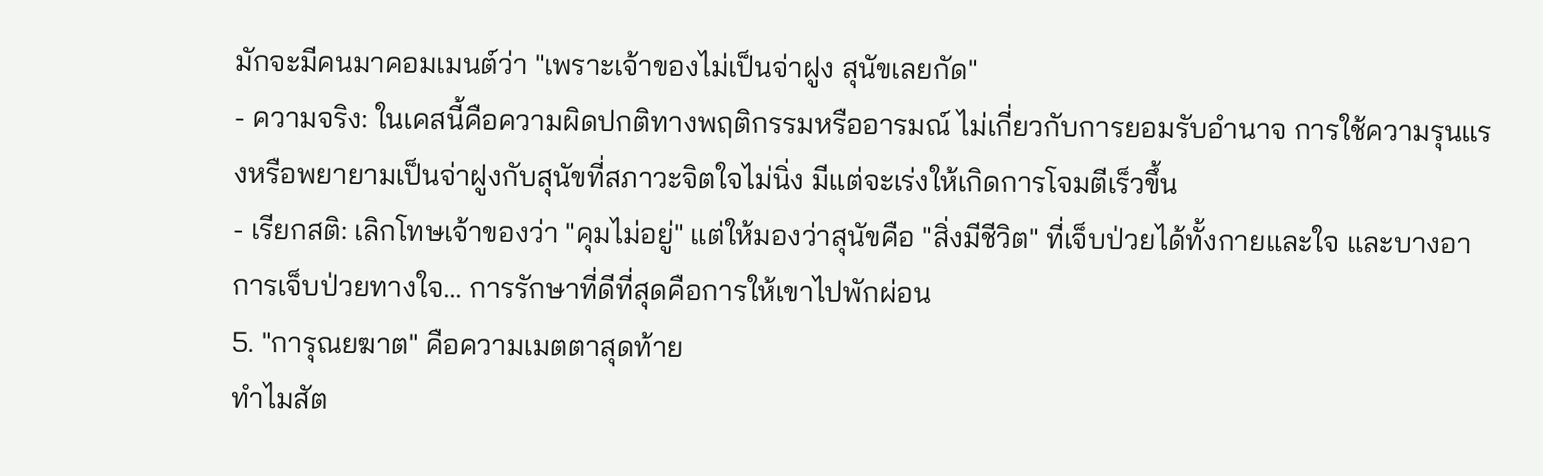มักจะมีคนมาคอมเมนต์ว่า "เพราะเจ้าของไม่เป็นจ่าฝูง สุนัขเลยกัด"
- ความจริง: ในเคสนี้คือความผิดปกติทางพฤติกรรมหรืออารมณ์ ไม่เกี่ยวกับการยอมรับอำนาจ การใช้ความรุนแรงหรือพยายามเป็นจ่าฝูงกับสุนัขที่สภาวะจิตใจไม่นิ่ง มีแต่จะเร่งให้เกิดการโจมตีเร็วขึ้น
- เรียกสติ: เลิกโทษเจ้าของว่า "คุมไม่อยู่" แต่ให้มองว่าสุนัขคือ "สิ่งมีชีวิต" ที่เจ็บป่วยได้ทั้งกายและใจ และบางอาการเจ็บป่วยทางใจ... การรักษาที่ดีที่สุดคือการให้เขาไปพักผ่อน
5. "การุณยฆาต" คือความเมตตาสุดท้าย
ทำไมสัต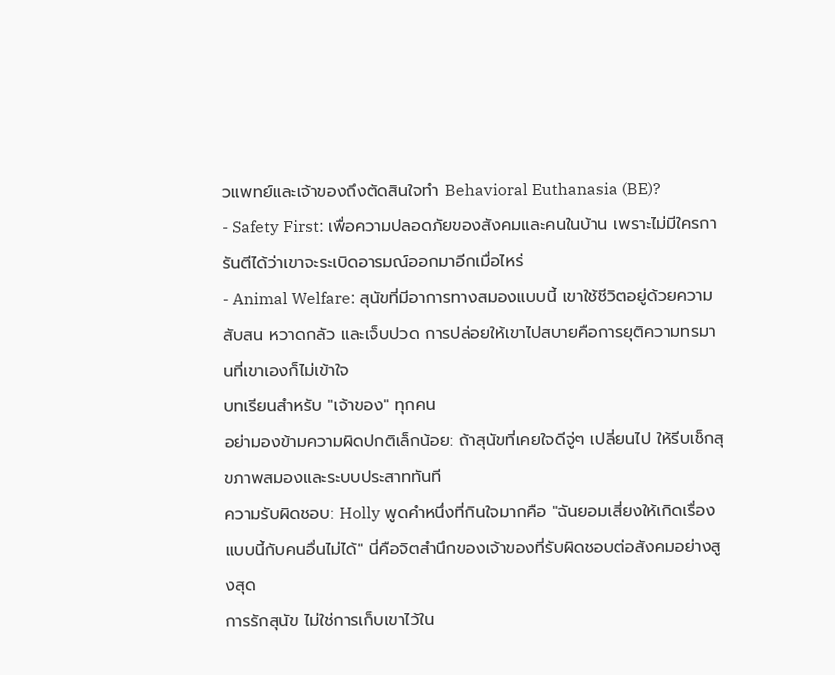วแพทย์และเจ้าของถึงตัดสินใจทำ Behavioral Euthanasia (BE)?
- Safety First: เพื่อความปลอดภัยของสังคมและคนในบ้าน เพราะไม่มีใครการันตีได้ว่าเขาจะระเบิดอารมณ์ออกมาอีกเมื่อไหร่
- Animal Welfare: สุนัขที่มีอาการทางสมองแบบนี้ เขาใช้ชีวิตอยู่ด้วยความสับสน หวาดกลัว และเจ็บปวด การปล่อยให้เขาไปสบายคือการยุติความทรมานที่เขาเองก็ไม่เข้าใจ
บทเรียนสำหรับ "เจ้าของ" ทุกคน
อย่ามองข้ามความผิดปกติเล็กน้อย: ถ้าสุนัขที่เคยใจดีจู่ๆ เปลี่ยนไป ให้รีบเช็กสุขภาพสมองและระบบประสาททันที
ความรับผิดชอบ: Holly พูดคำหนึ่งที่กินใจมากคือ "ฉันยอมเสี่ยงให้เกิดเรื่องแบบนี้กับคนอื่นไม่ได้" นี่คือจิตสำนึกของเจ้าของที่รับผิดชอบต่อสังคมอย่างสูงสุด
การรักสุนัข ไม่ใช่การเก็บเขาไว้ใน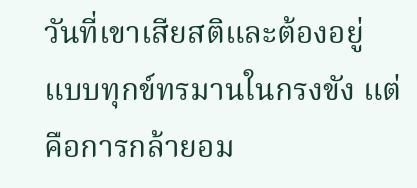วันที่เขาเสียสติและต้องอยู่แบบทุกข์ทรมานในกรงขัง แต่คือการกล้ายอม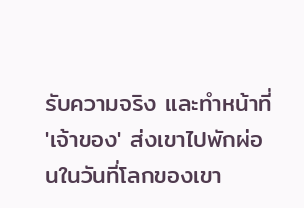รับความจริง และทำหน้าที่ 'เจ้าของ' ส่งเขาไปพักผ่อนในวันที่โลกของเขา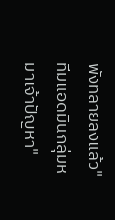พังทลายลงแล้ว"
ทีมแอดมินกลุ่มหมาเจ้าปัญหา"